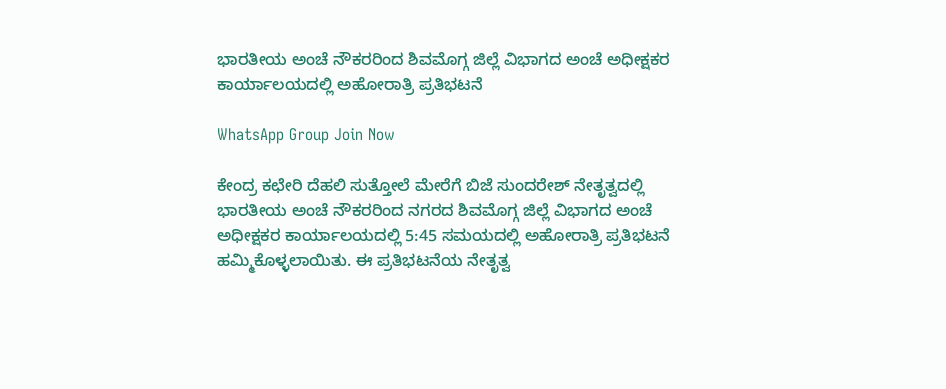ಭಾರತೀಯ ಅಂಚೆ ನೌಕರರಿಂದ ಶಿವಮೊಗ್ಗ ಜಿಲ್ಲೆ ವಿಭಾಗದ ಅಂಚೆ ಅಧೀಕ್ಷಕರ ಕಾರ್ಯಾಲಯದಲ್ಲಿ ಅಹೋರಾತ್ರಿ ಪ್ರತಿಭಟನೆ

WhatsApp Group Join Now

ಕೇಂದ್ರ ಕಛೇರಿ ದೆಹಲಿ ಸುತ್ತೋಲೆ ಮೇರೆಗೆ ಬಿಜೆ ಸುಂದರೇಶ್ ನೇತೃತ್ವದಲ್ಲಿ ಭಾರತೀಯ ಅಂಚೆ ನೌಕರರಿಂದ ನಗರದ ಶಿವಮೊಗ್ಗ ಜಿಲ್ಲೆ ವಿಭಾಗದ ಅಂಚೆ ಅಧೀಕ್ಷಕರ ಕಾರ್ಯಾಲಯದಲ್ಲಿ 5:45 ಸಮಯದಲ್ಲಿ ಅಹೋರಾತ್ರಿ ಪ್ರತಿಭಟನೆ ಹಮ್ಮಿಕೊಳ್ಳಲಾಯಿತು. ಈ ಪ್ರತಿಭಟನೆಯ ನೇತೃತ್ವ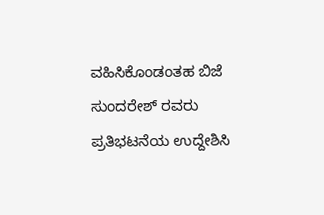ವಹಿಸಿಕೊಂಡಂತಹ ಬಿಜೆ ಸುಂದರೇಶ್ ರವರು ಪ್ರತಿಭಟನೆಯ ಉದ್ದೇಶಿಸಿ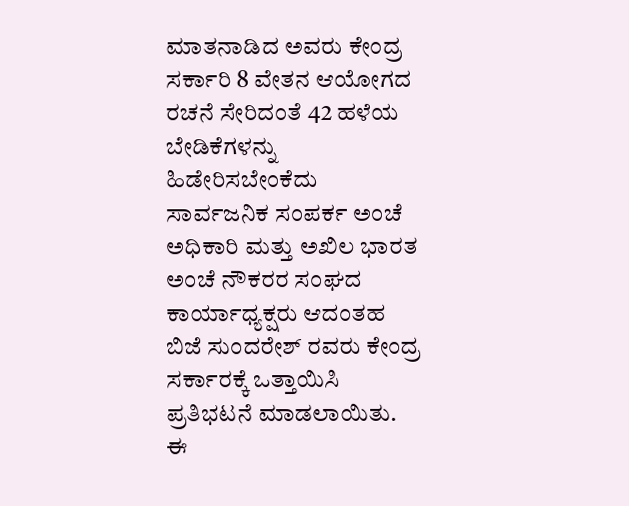ಮಾತನಾಡಿದ ಅವರು ಕೇಂದ್ರ ಸರ್ಕಾರಿ 8 ವೇತನ ಆಯೋಗದ ರಚನೆ ಸೇರಿದಂತೆ 42 ಹಳೆಯ ಬೇಡಿಕೆಗಳನ್ನು ಹಿಡೇರಿಸಬೇಂಕೆದು ಸಾರ್ವಜನಿಕ ಸಂಪರ್ಕ ಅಂಚೆ ಅಧಿಕಾರಿ ಮತ್ತು ಅಖಿಲ ಭಾರತ ಅಂಚೆ ನೌಕರರ ಸಂಘದ ಕಾರ್ಯಾಧ್ಯಕ್ಷರು ಆದಂತಹ ಬಿಜೆ ಸುಂದರೇಶ್ ರವರು ಕೇಂದ್ರ ಸರ್ಕಾರಕ್ಕೆ ಒತ್ತಾಯಿಸಿ ಪ್ರತಿಭಟನೆ ಮಾಡಲಾಯಿತು. ಈ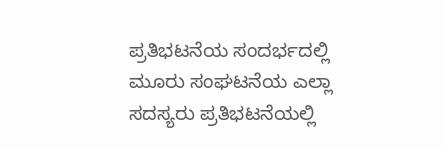ಪ್ರತಿಭಟನೆಯ ಸಂದರ್ಭದಲ್ಲಿ ಮೂರು ಸಂಘಟನೆಯ ಎಲ್ಲಾ ಸದಸ್ಯರು ಪ್ರತಿಭಟನೆಯಲ್ಲಿ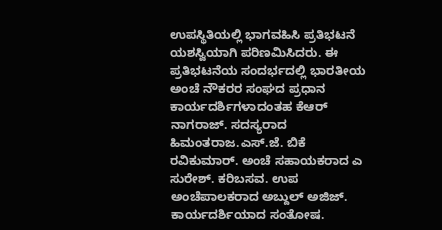ಉಪಸ್ಥಿತಿಯಲ್ಲಿ ಭಾಗವಹಿಸಿ ಪ್ರತಿಭಟನೆ ಯಶಸ್ವಿಯಾಗಿ ಪರಿಣಮಿಸಿದರು. ಈ ಪ್ರತಿಭಟನೆಯ ಸಂದರ್ಭದಲ್ಲಿ ಭಾರತೀಯ ಅಂಚೆ ನೌಕರರ ಸಂಘದ ಪ್ರಧಾನ ಕಾರ್ಯದರ್ಶಿಗಳಾದಂತಹ ಕೆಆರ್ ನಾಗರಾಜ್. ಸದಸ್ಯರಾದ ಹಿಮಂತರಾಜ.ಎಸ್.ಜೆ. ಬಿಕೆ ರವಿಕುಮಾರ್. ಅಂಚೆ ಸಹಾಯಕರಾದ ಎ ಸುರೇಶ್. ಕರಿಬಸವ. ಉಪ ಅಂಚೆಪಾಲಕರಾದ ಅಬ್ದುಲ್ ಅಜಿಜ್. ಕಾರ್ಯದರ್ಶಿಯಾದ ಸಂತೋಷ.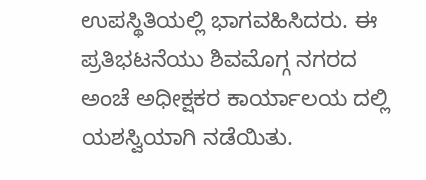ಉಪಸ್ಥಿತಿಯಲ್ಲಿ ಭಾಗವಹಿಸಿದರು. ಈ ಪ್ರತಿಭಟನೆಯು ಶಿವಮೊಗ್ಗ ನಗರದ ಅಂಚೆ ಅಧೀಕ್ಷಕರ ಕಾರ್ಯಾಲಯ ದಲ್ಲಿ ಯಶಸ್ವಿಯಾಗಿ ನಡೆಯಿತು.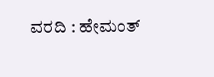ವರದಿ : ಹೇಮಂತ್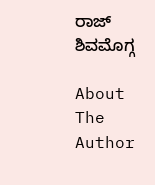ರಾಜ್ ಶಿವಮೊಗ್ಗ

About The Author